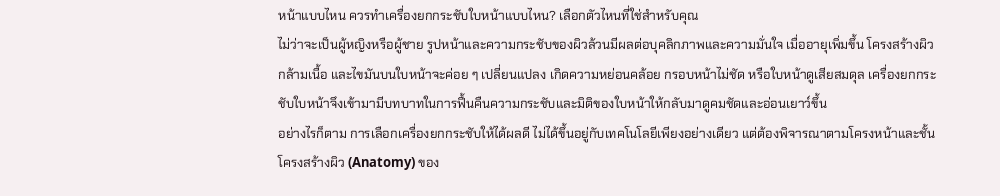หน้าแบบไหน ควรทำเครื่องยกกระชับใบหน้าแบบไหน? เลือกตัวไหนที่ใช่สำหรับคุณ
ไม่ว่าจะเป็นผู้หญิงหรือผู้ชาย รูปหน้าและความกระชับของผิวล้วนมีผลต่อบุคลิกภาพและความมั่นใจ เมื่ออายุเพิ่มขึ้น โครงสร้างผิว กล้ามเนื้อ และไขมันบนใบหน้าจะค่อย ๆ เปลี่ยนแปลง เกิดความหย่อนคล้อย กรอบหน้าไม่ชัด หรือใบหน้าดูเสียสมดุล เครื่องยกกระชับใบหน้าจึงเข้ามามีบทบาทในการฟื้นคืนความกระชับและมิติของใบหน้าให้กลับมาดูคมชัดและอ่อนเยาว์ขึ้น
อย่างไรก็ตาม การเลือกเครื่องยกกระชับให้ได้ผลดี ไม่ได้ขึ้นอยู่กับเทคโนโลยีเพียงอย่างเดียว แต่ต้องพิจารณาตามโครงหน้าและชั้นโครงสร้างผิว (Anatomy) ของ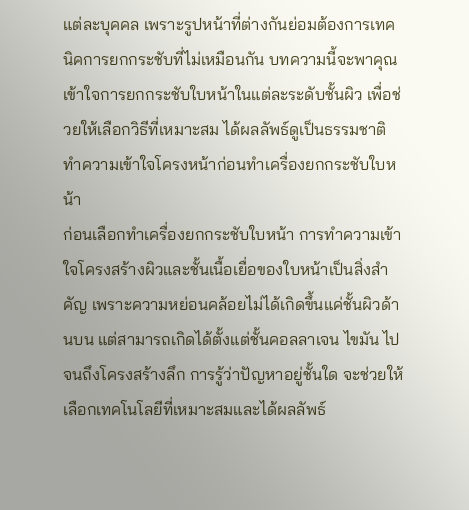แต่ละบุคคล เพราะรูปหน้าที่ต่างกันย่อมต้องการเทคนิคการยกกระชับที่ไม่เหมือนกัน บทความนี้จะพาคุณเข้าใจการยกกระชับใบหน้าในแต่ละระดับชั้นผิว เพื่อช่วยให้เลือกวิธีที่เหมาะสม ได้ผลลัพธ์ดูเป็นธรรมชาติ
ทำความเข้าใจโครงหน้าก่อนทำเครื่องยกกระชับใบหน้า
ก่อนเลือกทำเครื่องยกกระชับใบหน้า การทำความเข้าใจโครงสร้างผิวและชั้นเนื้อเยื่อของใบหน้าเป็นสิ่งสำคัญ เพราะความหย่อนคล้อยไม่ได้เกิดขึ้นแค่ชั้นผิวด้านบน แต่สามารถเกิดได้ตั้งแต่ชั้นคอลลาเจน ไขมัน ไปจนถึงโครงสร้างลึก การรู้ว่าปัญหาอยู่ชั้นใด จะช่วยให้เลือกเทคโนโลยีที่เหมาะสมและได้ผลลัพธ์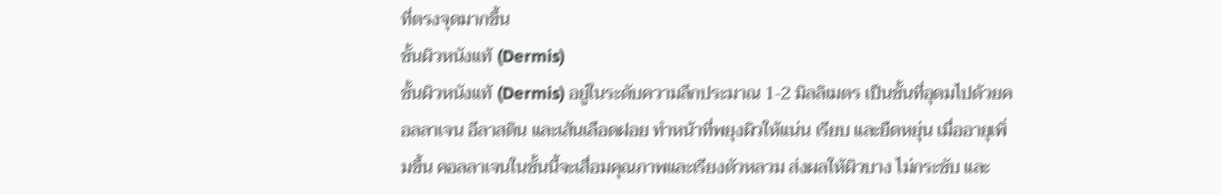ที่ตรงจุดมากขึ้น
ชั้นผิวหนังแท้ (Dermis)
ชั้นผิวหนังแท้ (Dermis) อยู่ในระดับความลึกประมาณ 1-2 มิลลิเมตร เป็นชั้นที่อุดมไปด้วยคอลลาเจน อีลาสติน และเส้นเลือดฝอย ทำหน้าที่พยุงผิวให้แน่น เรียบ และยืดหยุ่น เมื่ออายุเพิ่มขึ้น คอลลาเจนในชั้นนี้จะเสื่อมคุณภาพและเรียงตัวหลวม ส่งผลให้ผิวบาง ไม่กระชับ และ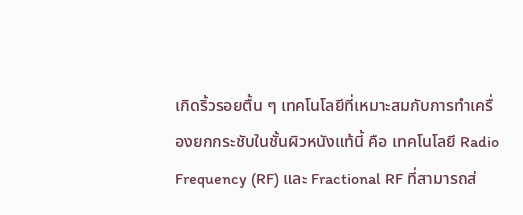เกิดริ้วรอยตื้น ๆ เทคโนโลยีที่เหมาะสมกับการทำเครื่องยกกระชับในชั้นผิวหนังแท้นี้ คือ เทคโนโลยี Radio Frequency (RF) และ Fractional RF ที่สามารถส่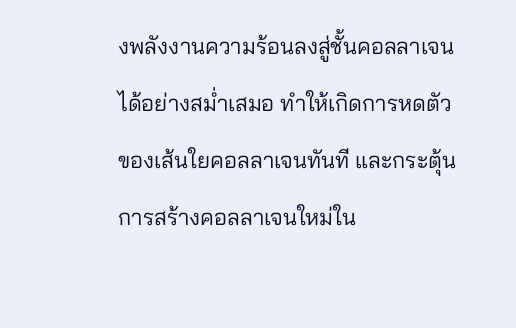งพลังงานความร้อนลงสู่ชั้นคอลลาเจนได้อย่างสม่ำเสมอ ทำให้เกิดการหดตัวของเส้นใยคอลลาเจนทันที และกระตุ้นการสร้างคอลลาเจนใหม่ใน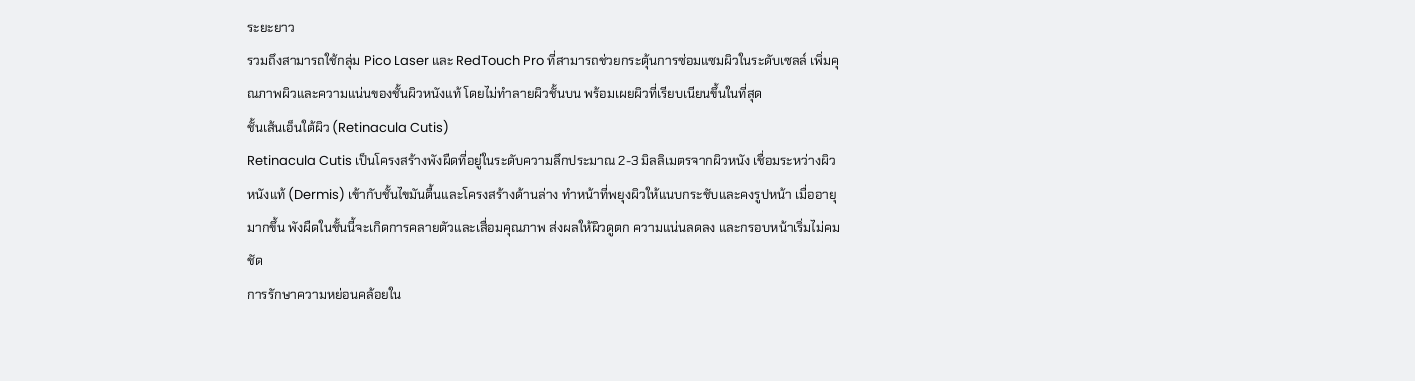ระยะยาว
รวมถึงสามารถใช้กลุ่ม Pico Laser และ RedTouch Pro ที่สามารถช่วยกระตุ้นการซ่อมแซมผิวในระดับเซลล์ เพิ่มคุณภาพผิวและความแน่นของชั้นผิวหนังแท้ โดยไม่ทำลายผิวชั้นบน พร้อมเผยผิวที่เรียบเนียนขึ้นในที่สุด
ชั้นเส้นเอ็นใต้ผิว (Retinacula Cutis)
Retinacula Cutis เป็นโครงสร้างพังผืดที่อยู่ในระดับความลึกประมาณ 2-3 มิลลิเมตรจากผิวหนัง เชื่อมระหว่างผิวหนังแท้ (Dermis) เข้ากับชั้นไขมันตื้นและโครงสร้างด้านล่าง ทำหน้าที่พยุงผิวให้แนบกระชับและคงรูปหน้า เมื่ออายุมากขึ้น พังผืดในชั้นนี้จะเกิดการคลายตัวและเสื่อมคุณภาพ ส่งผลให้ผิวดูตก ความแน่นลดลง และกรอบหน้าเริ่มไม่คมชัด
การรักษาความหย่อนคล้อยใน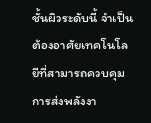ชั้นผิวระดับนี้ จำเป็นต้องอาศัยเทคโนโลยีที่สามารถควบคุมการส่งพลังงา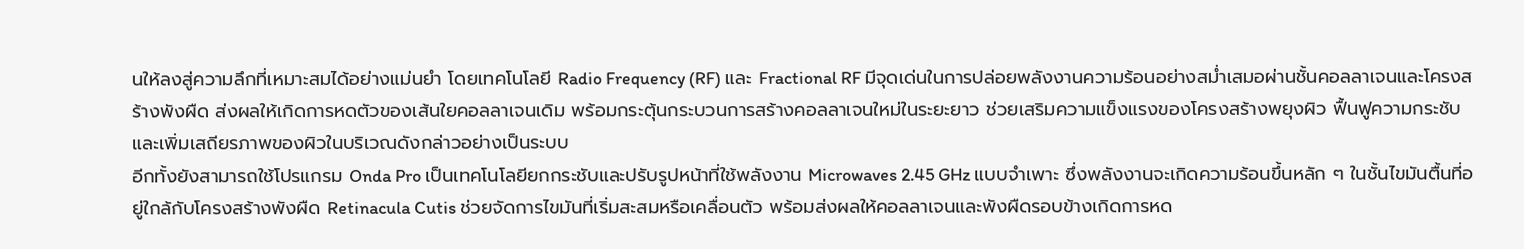นให้ลงสู่ความลึกที่เหมาะสมได้อย่างแม่นยำ โดยเทคโนโลยี Radio Frequency (RF) และ Fractional RF มีจุดเด่นในการปล่อยพลังงานความร้อนอย่างสม่ำเสมอผ่านชั้นคอลลาเจนและโครงสร้างพังผืด ส่งผลให้เกิดการหดตัวของเส้นใยคอลลาเจนเดิม พร้อมกระตุ้นกระบวนการสร้างคอลลาเจนใหม่ในระยะยาว ช่วยเสริมความแข็งแรงของโครงสร้างพยุงผิว ฟื้นฟูความกระชับ และเพิ่มเสถียรภาพของผิวในบริเวณดังกล่าวอย่างเป็นระบบ
อีกทั้งยังสามารถใช้โปรแกรม Onda Pro เป็นเทคโนโลยียกกระชับและปรับรูปหน้าที่ใช้พลังงาน Microwaves 2.45 GHz แบบจำเพาะ ซึ่งพลังงานจะเกิดความร้อนขึ้นหลัก ๆ ในชั้นไขมันตื้นที่อยู่ใกล้กับโครงสร้างพังผืด Retinacula Cutis ช่วยจัดการไขมันที่เริ่มสะสมหรือเคลื่อนตัว พร้อมส่งผลให้คอลลาเจนและพังผืดรอบข้างเกิดการหด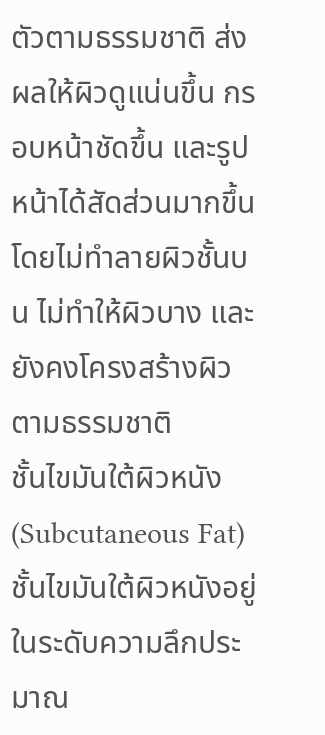ตัวตามธรรมชาติ ส่งผลให้ผิวดูแน่นขึ้น กรอบหน้าชัดขึ้น และรูปหน้าได้สัดส่วนมากขึ้น โดยไม่ทำลายผิวชั้นบน ไม่ทำให้ผิวบาง และยังคงโครงสร้างผิวตามธรรมชาติ
ชั้นไขมันใต้ผิวหนัง (Subcutaneous Fat)
ชั้นไขมันใต้ผิวหนังอยู่ในระดับความลึกประมาณ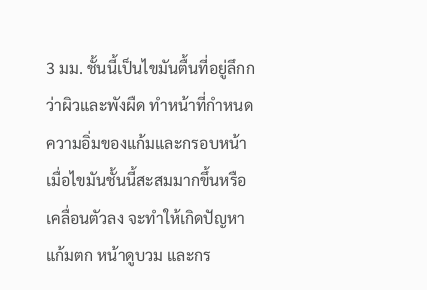3 มม. ชั้นนี้เป็นไขมันตื้นที่อยู่ลึกกว่าผิวและพังผืด ทำหน้าที่กำหนดความอิ่มของแก้มและกรอบหน้า เมื่อไขมันชั้นนี้สะสมมากขึ้นหรือเคลื่อนตัวลง จะทำให้เกิดปัญหาแก้มตก หน้าดูบวม และกร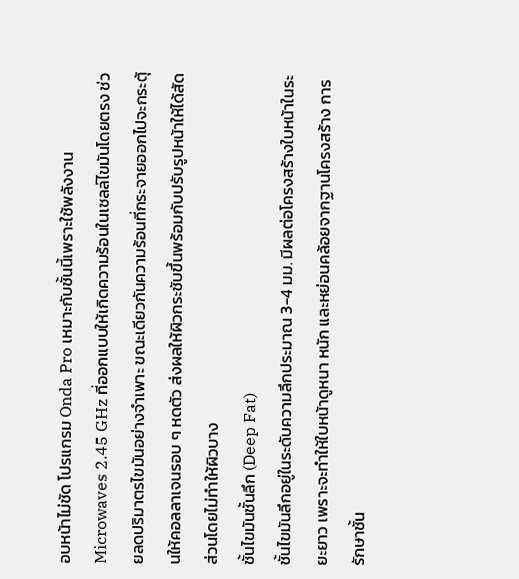อบหน้าไม่ชัด โปรแกรม Onda Pro เหมาะกับชั้นนี้เพราะใช้พลังงาน Microwaves 2.45 GHz ที่ออกแบบให้เกิดความร้อนในเซลล์ไขมันโดยตรง ช่วยลดปริมาตรไขมันอย่างจำเพาะ ขณะเดียวกันความร้อนที่กระจายออกไปจะกระตุ้นให้คอลลาเจนรอบ ๆ หดตัว ส่งผลให้ผิวกระชับขึ้นพร้อมกับปรับรูปหน้าให้ได้สัดส่วนโดยไม่ทำให้ผิวบาง
ชั้นไขมันชั้นลึก (Deep Fat)
ชั้นไขมันลึกอยู่ในระดับความลึกประมาณ 3-4 มม. มีผลต่อโครงสร้างใบหน้าในระยะยาว เพราะจะทำให้ใบหน้าดูหนา หนัก และหย่อนคล้อยจากฐานโครงสร้าง การรักษาชั้น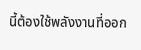นี้ต้องใช้พลังงานที่ออก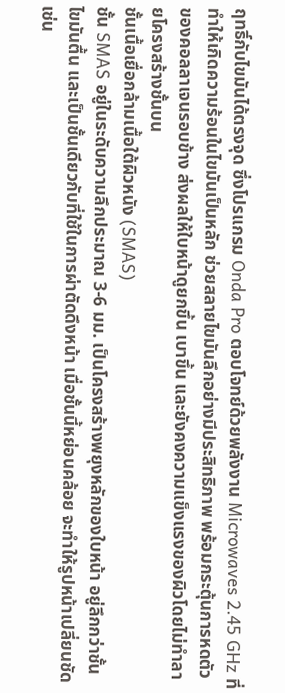ฤทธิ์กับไขมันได้ตรงจุด ซึ่งโปรแกรม Onda Pro ตอบโจทย์ด้วยพลังงาน Microwaves 2.45 GHz ที่ทำให้เกิดความร้อนในไขมันเป็นหลัก ช่วยสลายไขมันลึกอย่างมีประสิทธิภาพ พร้อมกระตุ้นการหดตัวของคอลลาเจนรอบข้าง ส่งผลให้ใบหน้าดูยกขึ้น เบาขึ้น และยังคงความแข็งแรงของผิวโดยไม่ทำลายโครงสร้างชั้นบน
ชั้นเนื้อเยื่อกล้ามเนื้อใต้ผิวหนัง (SMAS)
ชั้น SMAS อยู่ในระดับความลึกประมาณ 3-6 มม. เป็นโครงสร้างพยุงหลักของใบหน้า อยู่ลึกกว่าชั้นไขมันตื้น และเป็นชั้นเดียวกับที่ใช้ในการผ่าตัดดึงหน้า เมื่อชั้นนี้หย่อนคล้อย จะทำให้รูปหน้าเปลี่ยนชัด เช่น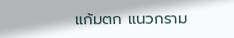แก้มตก แนวกราม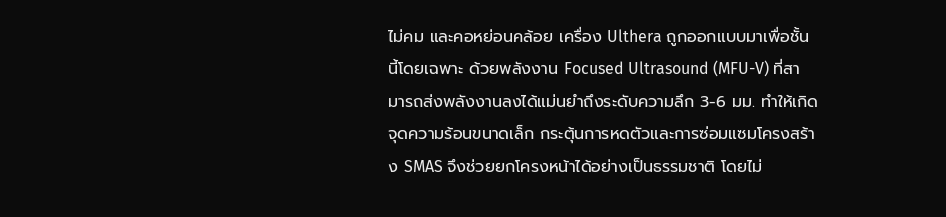ไม่คม และคอหย่อนคล้อย เครื่อง Ulthera ถูกออกแบบมาเพื่อชั้นนี้โดยเฉพาะ ด้วยพลังงาน Focused Ultrasound (MFU-V) ที่สามารถส่งพลังงานลงได้แม่นยำถึงระดับความลึก 3-6 มม. ทำให้เกิดจุดความร้อนขนาดเล็ก กระตุ้นการหดตัวและการซ่อมแซมโครงสร้าง SMAS จึงช่วยยกโครงหน้าได้อย่างเป็นธรรมชาติ โดยไม่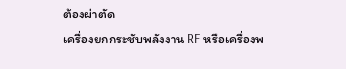ต้องผ่าตัด
เครื่องยกกระชับพลังงาน RF หรือเครื่องพ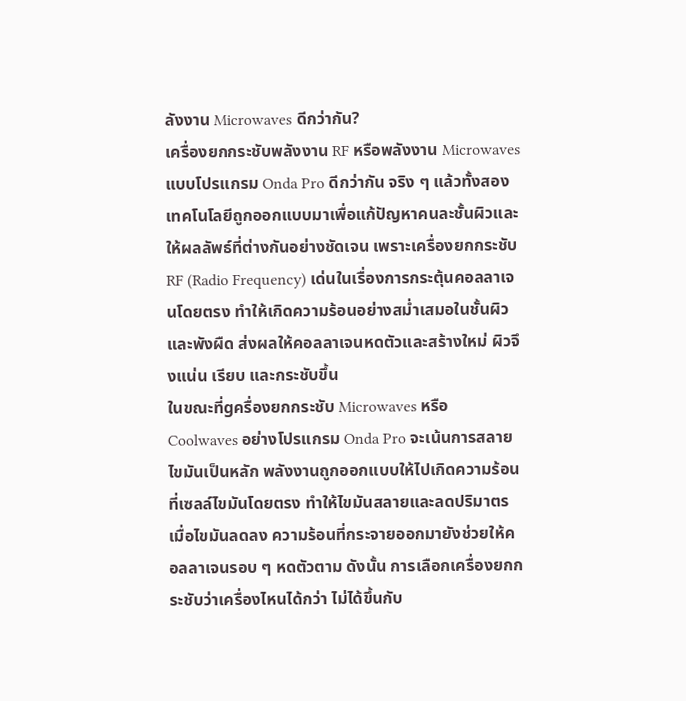ลังงาน Microwaves ดีกว่ากัน?
เครื่องยกกระชับพลังงาน RF หรือพลังงาน Microwaves แบบโปรแกรม Onda Pro ดีกว่ากัน จริง ๆ แล้วทั้งสองเทคโนโลยีถูกออกแบบมาเพื่อแก้ปัญหาคนละชั้นผิวและให้ผลลัพธ์ที่ต่างกันอย่างชัดเจน เพราะเครื่องยกกระชับ RF (Radio Frequency) เด่นในเรื่องการกระตุ้นคอลลาเจนโดยตรง ทำให้เกิดความร้อนอย่างสม่ำเสมอในชั้นผิวและพังผืด ส่งผลให้คอลลาเจนหดตัวและสร้างใหม่ ผิวจึงแน่น เรียบ และกระชับขึ้น
ในขณะที่gครื่องยกกระชับ Microwaves หรือ Coolwaves อย่างโปรแกรม Onda Pro จะเน้นการสลายไขมันเป็นหลัก พลังงานถูกออกแบบให้ไปเกิดความร้อนที่เซลล์ไขมันโดยตรง ทำให้ไขมันสลายและลดปริมาตร เมื่อไขมันลดลง ความร้อนที่กระจายออกมายังช่วยให้คอลลาเจนรอบ ๆ หดตัวตาม ดังนั้น การเลือกเครื่องยกกระชับว่าเครื่องไหนได้กว่า ไม่ได้ขึ้นกับ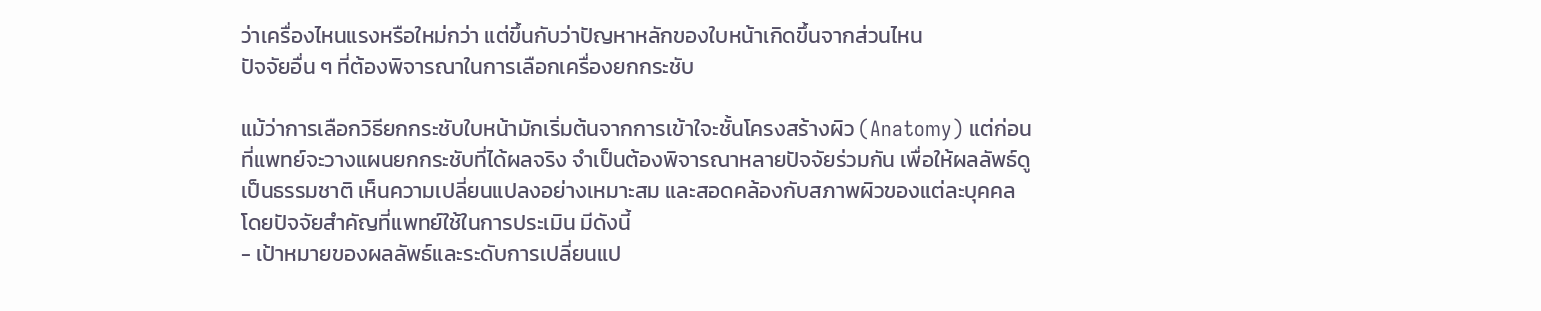ว่าเครื่องไหนแรงหรือใหม่กว่า แต่ขึ้นกับว่าปัญหาหลักของใบหน้าเกิดขึ้นจากส่วนไหน
ปัจจัยอื่น ๆ ที่ต้องพิจารณาในการเลือกเครื่องยกกระชับ

แม้ว่าการเลือกวิธียกกระชับใบหน้ามักเริ่มต้นจากการเข้าใจะชั้นโครงสร้างผิว (Anatomy) แต่ก่อนที่แพทย์จะวางแผนยกกระชับที่ได้ผลจริง จำเป็นต้องพิจารณาหลายปัจจัยร่วมกัน เพื่อให้ผลลัพธ์ดูเป็นธรรมชาติ เห็นความเปลี่ยนแปลงอย่างเหมาะสม และสอดคล้องกับสภาพผิวของแต่ละบุคคล โดยปัจจัยสำคัญที่แพทย์ใช้ในการประเมิน มีดังนี้
- เป้าหมายของผลลัพธ์และระดับการเปลี่ยนแป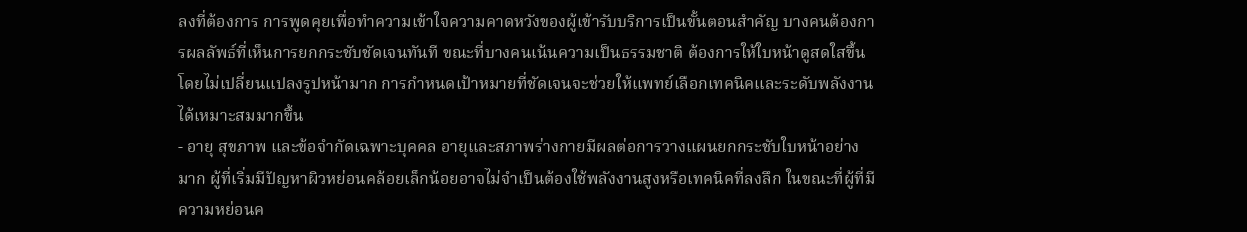ลงที่ต้องการ การพูดคุยเพื่อทำความเข้าใจความคาดหวังของผู้เข้ารับบริการเป็นขั้นตอนสำคัญ บางคนต้องการผลลัพธ์ที่เห็นการยกกระชับชัดเจนทันที ขณะที่บางคนเน้นความเป็นธรรมชาติ ต้องการให้ใบหน้าดูสดใสขึ้นโดยไม่เปลี่ยนแปลงรูปหน้ามาก การกำหนดเป้าหมายที่ชัดเจนจะช่วยให้แพทย์เลือกเทคนิคและระดับพลังงานได้เหมาะสมมากขึ้น
- อายุ สุขภาพ และข้อจำกัดเฉพาะบุคคล อายุและสภาพร่างกายมีผลต่อการวางแผนยกกระชับใบหน้าอย่างมาก ผู้ที่เริ่มมีปัญหาผิวหย่อนคล้อยเล็กน้อยอาจไม่จำเป็นต้องใช้พลังงานสูงหรือเทคนิคที่ลงลึก ในขณะที่ผู้ที่มีความหย่อนค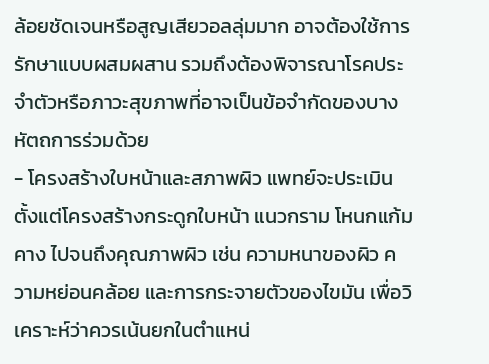ล้อยชัดเจนหรือสูญเสียวอลลุ่มมาก อาจต้องใช้การรักษาแบบผสมผสาน รวมถึงต้องพิจารณาโรคประจำตัวหรือภาวะสุขภาพที่อาจเป็นข้อจำกัดของบางหัตถการร่วมด้วย
- โครงสร้างใบหน้าและสภาพผิว แพทย์จะประเมินตั้งแต่โครงสร้างกระดูกใบหน้า แนวกราม โหนกแก้ม คาง ไปจนถึงคุณภาพผิว เช่น ความหนาของผิว ความหย่อนคล้อย และการกระจายตัวของไขมัน เพื่อวิเคราะห์ว่าควรเน้นยกในตำแหน่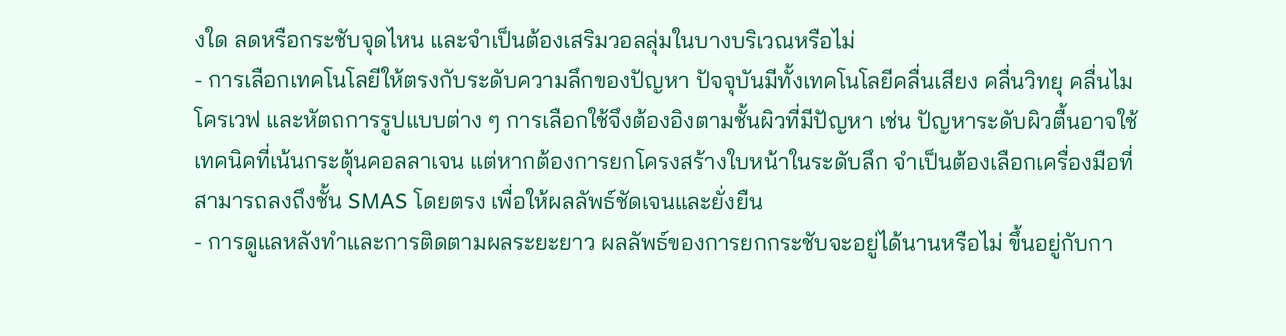งใด ลดหรือกระชับจุดไหน และจำเป็นต้องเสริมวอลลุ่มในบางบริเวณหรือไม่
- การเลือกเทคโนโลยีให้ตรงกับระดับความลึกของปัญหา ปัจจุบันมีทั้งเทคโนโลยีคลื่นเสียง คลื่นวิทยุ คลื่นไมโครเวฟ และหัตถการรูปแบบต่าง ๆ การเลือกใช้จึงต้องอิงตามชั้นผิวที่มีปัญหา เช่น ปัญหาระดับผิวตื้นอาจใช้เทคนิคที่เน้นกระตุ้นคอลลาเจน แต่หากต้องการยกโครงสร้างใบหน้าในระดับลึก จำเป็นต้องเลือกเครื่องมือที่สามารถลงถึงชั้น SMAS โดยตรง เพื่อให้ผลลัพธ์ชัดเจนและยั่งยืน
- การดูแลหลังทำและการติดตามผลระยะยาว ผลลัพธ์ของการยกกระชับจะอยู่ได้นานหรือไม่ ขึ้นอยู่กับกา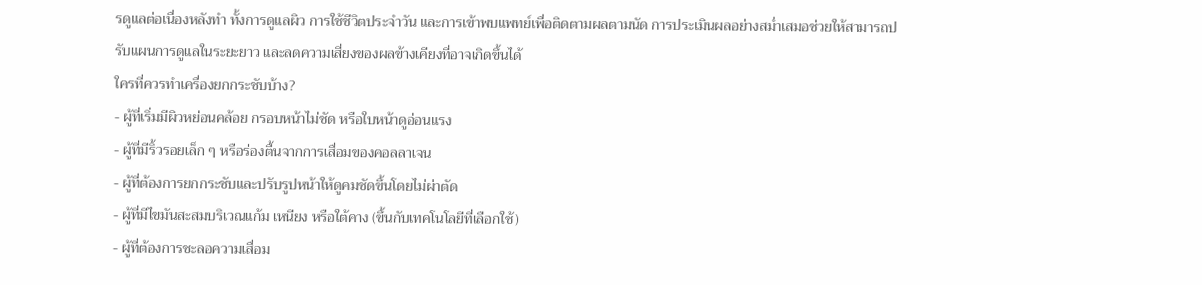รดูแลต่อเนื่องหลังทำ ทั้งการดูแลผิว การใช้ชีวิตประจำวัน และการเข้าพบแพทย์เพื่อติดตามผลตามนัด การประเมินผลอย่างสม่ำเสมอช่วยให้สามารถปรับแผนการดูแลในระยะยาว และลดความเสี่ยงของผลข้างเคียงที่อาจเกิดขึ้นได้
ใครที่ควรทำเครื่องยกกระชับบ้าง?
- ผู้ที่เริ่มมีผิวหย่อนคล้อย กรอบหน้าไม่ชัด หรือใบหน้าดูอ่อนแรง
- ผู้ที่มีริ้วรอยเล็ก ๆ หรือร่องตื้นจากการเสื่อมของคอลลาเจน
- ผู้ที่ต้องการยกกระชับและปรับรูปหน้าให้ดูคมชัดขึ้นโดยไม่ผ่าตัด
- ผู้ที่มีไขมันสะสมบริเวณแก้ม เหนียง หรือใต้คาง (ขึ้นกับเทคโนโลยีที่เลือกใช้)
- ผู้ที่ต้องการชะลอความเสื่อม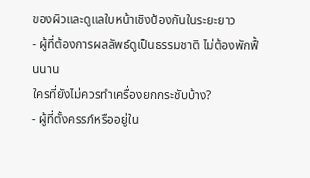ของผิวและดูแลใบหน้าเชิงป้องกันในระยะยาว
- ผู้ที่ต้องการผลลัพธ์ดูเป็นธรรมชาติ ไม่ต้องพักฟื้นนาน
ใครที่ยังไม่ควรทำเครื่องยกกระชับบ้าง?
- ผู้ที่ตั้งครรภ์หรืออยู่ใน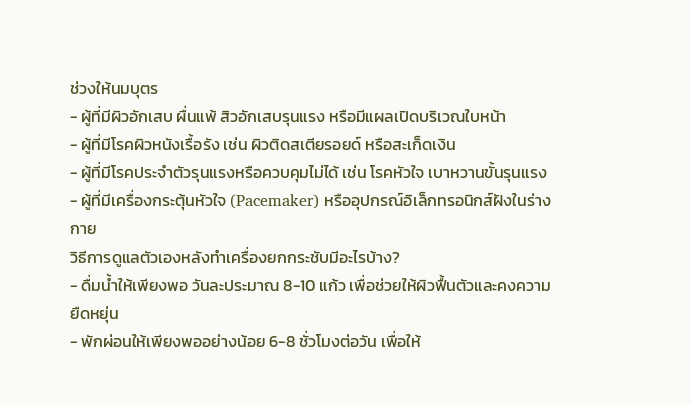ช่วงให้นมบุตร
- ผู้ที่มีผิวอักเสบ ผื่นแพ้ สิวอักเสบรุนแรง หรือมีแผลเปิดบริเวณใบหน้า
- ผู้ที่มีโรคผิวหนังเรื้อรัง เช่น ผิวติดสเตียรอยด์ หรือสะเก็ดเงิน
- ผู้ที่มีโรคประจำตัวรุนแรงหรือควบคุมไม่ได้ เช่น โรคหัวใจ เบาหวานขั้นรุนแรง
- ผู้ที่มีเครื่องกระตุ้นหัวใจ (Pacemaker) หรืออุปกรณ์อิเล็กทรอนิกส์ฝังในร่างกาย
วิธีการดูแลตัวเองหลังทำเครื่องยกกระชับมีอะไรบ้าง?
- ดื่มน้ำให้เพียงพอ วันละประมาณ 8-10 แก้ว เพื่อช่วยให้ผิวฟื้นตัวและคงความยืดหยุ่น
- พักผ่อนให้เพียงพออย่างน้อย 6-8 ชั่วโมงต่อวัน เพื่อให้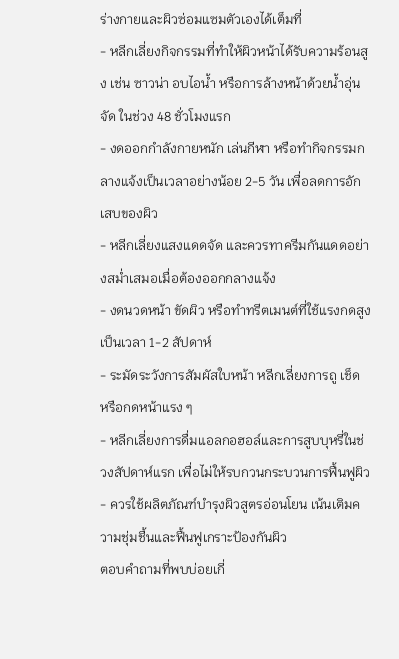ร่างกายและผิวซ่อมแซมตัวเองได้เต็มที่
- หลีกเลี่ยงกิจกรรมที่ทำให้ผิวหน้าได้รับความร้อนสูง เช่น ซาวน่า อบไอน้ำ หรือการล้างหน้าด้วยน้ำอุ่นจัด ในช่วง 48 ชั่วโมงแรก
- งดออกกำลังกายหนัก เล่นกีฬา หรือทำกิจกรรมกลางแจ้งเป็นเวลาอย่างน้อย 2-5 วัน เพื่อลดการอักเสบของผิว
- หลีกเลี่ยงแสงแดดจัด และควรทาครีมกันแดดอย่างสม่ำเสมอเมื่อต้องออกกลางแจ้ง
- งดนวดหน้า ขัดผิว หรือทำทรีตเมนต์ที่ใช้แรงกดสูง เป็นเวลา 1-2 สัปดาห์
- ระมัดระวังการสัมผัสใบหน้า หลีกเลี่ยงการถู เช็ด หรือกดหน้าแรง ๆ
- หลีกเลี่ยงการดื่มแอลกอฮอล์และการสูบบุหรี่ในช่วงสัปดาห์แรก เพื่อไม่ให้รบกวนกระบวนการฟื้นฟูผิว
- ควรใช้ผลิตภัณฑ์บำรุงผิวสูตรอ่อนโยน เน้นเติมความชุ่มชื้นและฟื้นฟูเกราะป้องกันผิว
ตอบคำถามที่พบบ่อยเกี่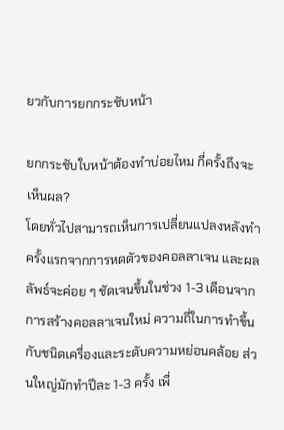ยวกับการยกกระชับหน้า

ยกกระชับใบหน้าต้องทำบ่อยไหม กี่ครั้งถึงจะเห็นผล?
โดยทั่วไปสามารถเห็นการเปลี่ยนแปลงหลังทำครั้งแรกจากการหดตัวของคอลลาเจน และผลลัพธ์จะค่อย ๆ ชัดเจนขึ้นในช่วง 1-3 เดือนจากการสร้างคอลลาเจนใหม่ ความถี่ในการทำขึ้นกับชนิดเครื่องและระดับความหย่อนคล้อย ส่วนใหญ่มักทำปีละ 1-3 ครั้ง เพื่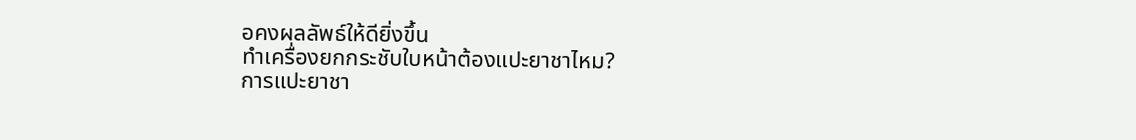อคงผลลัพธ์ให้ดียิ่งขึ้น
ทำเครื่องยกกระชับใบหน้าต้องแปะยาชาไหม?
การแปะยาชา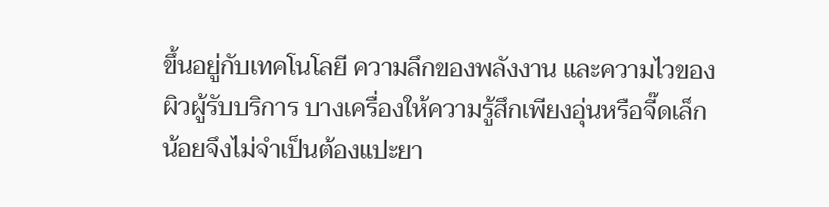ขึ้นอยู่กับเทคโนโลยี ความลึกของพลังงาน และความไวของผิวผู้รับบริการ บางเครื่องให้ความรู้สึกเพียงอุ่นหรือจี๊ดเล็กน้อยจึงไม่จำเป็นต้องแปะยา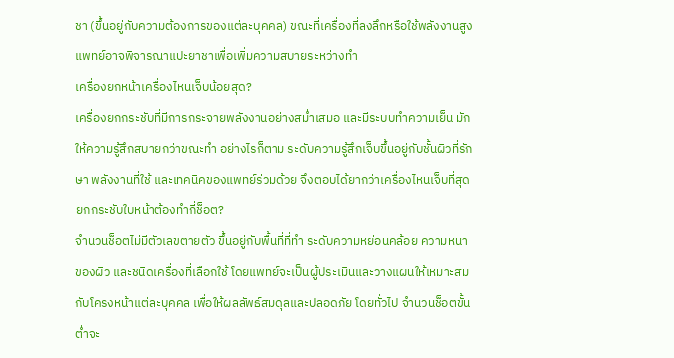ชา (ขึ้นอยู่กับความต้องการของแต่ละบุคคล) ขณะที่เครื่องที่ลงลึกหรือใช้พลังงานสูง แพทย์อาจพิจารณาแปะยาชาเพื่อเพิ่มความสบายระหว่างทำ
เครื่องยกหน้าเครื่องไหนเจ็บน้อยสุด?
เครื่องยกกระชับที่มีการกระจายพลังงานอย่างสม่ำเสมอ และมีระบบทำความเย็น มักให้ความรู้สึกสบายกว่าขณะทำ อย่างไรก็ตาม ระดับความรู้สึกเจ็บขึ้นอยู่กับชั้นผิวที่รักษา พลังงานที่ใช้ และเทคนิคของแพทย์ร่วมด้วย จึงตอบได้ยากว่าเครื่องไหนเจ็บที่สุด
ยกกระชับใบหน้าต้องทำกี่ช็อต?
จำนวนช็อตไม่มีตัวเลขตายตัว ขึ้นอยู่กับพื้นที่ที่ทำ ระดับความหย่อนคล้อย ความหนาของผิว และชนิดเครื่องที่เลือกใช้ โดยแพทย์จะเป็นผู้ประเมินและวางแผนให้เหมาะสมกับโครงหน้าแต่ละบุคคล เพื่อให้ผลลัพธ์สมดุลและปลอดภัย โดยทั่วไป จำนวนช็อตขั้นต่ำจะ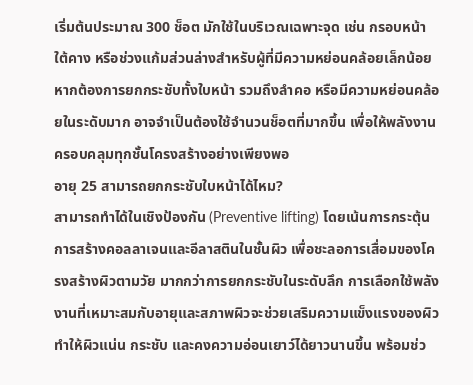เริ่มต้นประมาณ 300 ช็อต มักใช้ในบริเวณเฉพาะจุด เช่น กรอบหน้า ใต้คาง หรือช่วงแก้มส่วนล่างสำหรับผู้ที่มีความหย่อนคล้อยเล็กน้อย
หากต้องการยกกระชับทั้งใบหน้า รวมถึงลำคอ หรือมีความหย่อนคล้อยในระดับมาก อาจจำเป็นต้องใช้จำนวนช็อตที่มากขึ้น เพื่อให้พลังงานครอบคลุมทุกชั้นโครงสร้างอย่างเพียงพอ
อายุ 25 สามารถยกกระชับใบหน้าได้ไหม?
สามารถทำได้ในเชิงป้องกัน (Preventive lifting) โดยเน้นการกระตุ้นการสร้างคอลลาเจนและอีลาสตินในชั้นผิว เพื่อชะลอการเสื่อมของโครงสร้างผิวตามวัย มากกว่าการยกกระชับในระดับลึก การเลือกใช้พลังงานที่เหมาะสมกับอายุและสภาพผิวจะช่วยเสริมความแข็งแรงของผิว ทำให้ผิวแน่น กระชับ และคงความอ่อนเยาว์ได้ยาวนานขึ้น พร้อมช่ว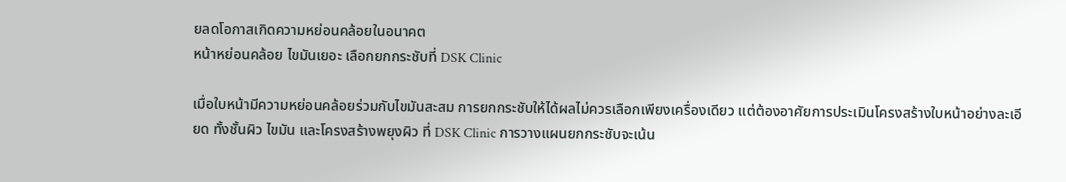ยลดโอกาสเกิดความหย่อนคล้อยในอนาคต
หน้าหย่อนคล้อย ไขมันเยอะ เลือกยกกระชับที่ DSK Clinic

เมื่อใบหน้ามีความหย่อนคล้อยร่วมกับไขมันสะสม การยกกระชับให้ได้ผลไม่ควรเลือกเพียงเครื่องเดียว แต่ต้องอาศัยการประเมินโครงสร้างใบหน้าอย่างละเอียด ทั้งชั้นผิว ไขมัน และโครงสร้างพยุงผิว ที่ DSK Clinic การวางแผนยกกระชับจะเน้น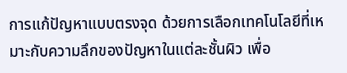การแก้ปัญหาแบบตรงจุด ด้วยการเลือกเทคโนโลยีที่เหมาะกับความลึกของปัญหาในแต่ละชั้นผิว เพื่อ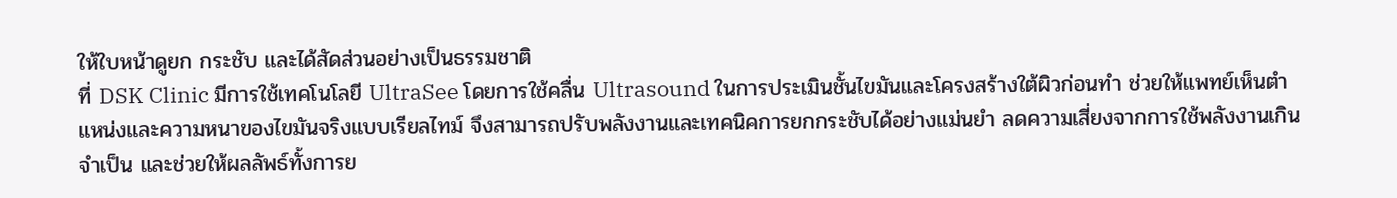ให้ใบหน้าดูยก กระชับ และได้สัดส่วนอย่างเป็นธรรมชาติ
ที่ DSK Clinic มีการใช้เทคโนโลยี UltraSee โดยการใช้คลื่น Ultrasound ในการประเมินชั้นไขมันและโครงสร้างใต้ผิวก่อนทำ ช่วยให้แพทย์เห็นตำแหน่งและความหนาของไขมันจริงแบบเรียลไทม์ จึงสามารถปรับพลังงานและเทคนิคการยกกระชับได้อย่างแม่นยำ ลดความเสี่ยงจากการใช้พลังงานเกินจำเป็น และช่วยให้ผลลัพธ์ทั้งการย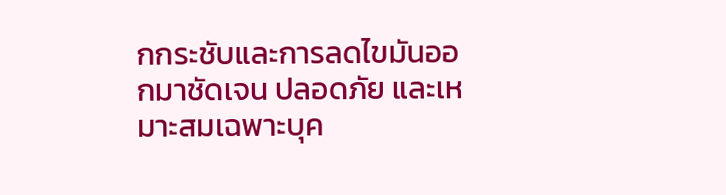กกระชับและการลดไขมันออกมาชัดเจน ปลอดภัย และเหมาะสมเฉพาะบุค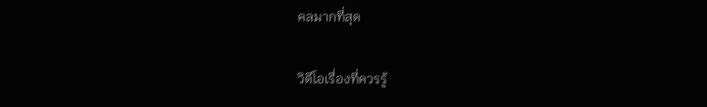คลมากที่สุด

วิดีโอเรื่องที่ควรรู้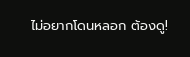ไม่อยากโดนหลอก ต้องดู!